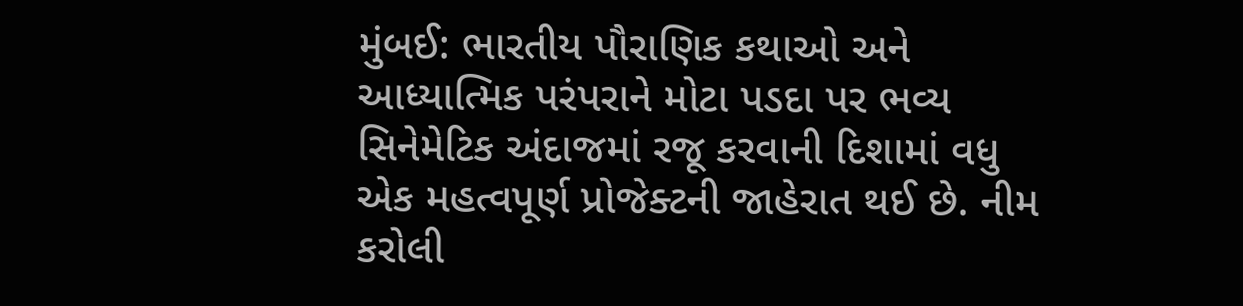મુંબઈ: ભારતીય પૌરાણિક કથાઓ અને આધ્યાત્મિક પરંપરાને મોટા પડદા પર ભવ્ય સિનેમેટિક અંદાજમાં રજૂ કરવાની દિશામાં વધુ એક મહત્વપૂર્ણ પ્રોજેક્ટની જાહેરાત થઈ છે. નીમ કરોલી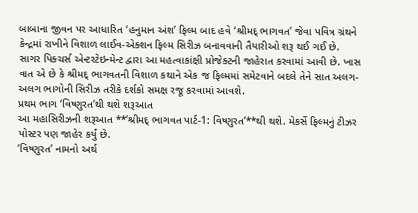બાબાના જીવન પર આધારિત ‘હનુમાન અંશ’ ફિલ્મ બાદ હવે ‘શ્રીમદ્ ભાગવત’ જેવા પવિત્ર ગ્રંથને કેન્દ્રમાં રાખીને વિશાળ લાઈવ-એક્શન ફિલ્મ સિરીઝ બનાવવાની તૈયારીઓ શરૂ થઈ ગઈ છે.
સાગર પિક્ચર્સ એન્ટરટેઇન્મેન્ટ દ્વારા આ મહત્વાકાંક્ષી પ્રોજેક્ટની જાહેરાત કરવામાં આવી છે. ખાસ વાત એ છે કે શ્રીમદ્ ભાગવતની વિશાળ કથાને એક જ ફિલ્મમાં સમેટવાને બદલે તેને સાત અલગ-અલગ ભાગોની સિરીઝ તરીકે દર્શકો સમક્ષ રજૂ કરવામાં આવશે.
પ્રથમ ભાગ ‘વિષ્ણુરત’થી થશે શરૂઆત
આ મહાસિરીઝની શરૂઆત **‘શ્રીમદ્ ભાગવત પાર્ટ-1: વિષ્ણુરત’**થી થશે. મેકર્સે ફિલ્મનું ટીઝર પોસ્ટર પણ જાહેર કર્યું છે.
‘વિષ્ણુરત’ નામનો અર્થ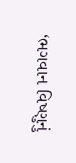‘ભગવાન વિષ્ણુનું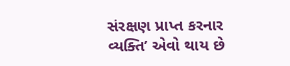સંરક્ષણ પ્રાપ્ત કરનાર વ્યક્તિ’ એવો થાય છે